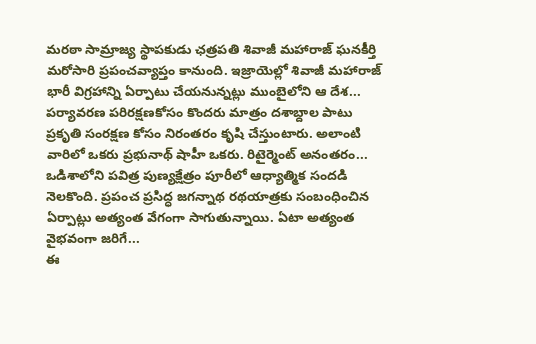మరఠా సామ్రాజ్య స్థాపకుడు ఛత్రపతి శివాజీ మహారాజ్ ఘనకీర్తి మరోసారి ప్రపంచవ్యాప్తం కానుంది. ఇజ్రాయెల్లో శివాజీ మహారాజ్ భారీ విగ్రహాన్ని ఏర్పాటు చేయనున్నట్లు ముంబైలోని ఆ దేశ...
పర్యావరణ పరిరక్షణకోసం కొందరు మాత్రం దశాబ్దాల పాటు ప్రకృతి సంరక్షణ కోసం నిరంతరం కృషి చేస్తుంటారు. అలాంటి వారిలో ఒకరు ప్రభునాథ్ షాహీ ఒకరు. రిటైర్మెంట్ అనంతరం...
ఒడిశాలోని పవిత్ర పుణ్యక్షేత్రం పూరీలో ఆధ్యాత్మిక సందడి నెలకొంది. ప్రపంచ ప్రసిద్ధ జగన్నాథ రథయాత్రకు సంబంధించిన ఏర్పాట్లు అత్యంత వేగంగా సాగుతున్నాయి. ఏటా అత్యంత వైభవంగా జరిగే...
ఈ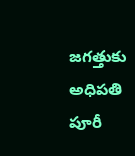జగత్తుకు అధిపతి పూరీ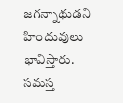జగన్నాథుడని హిందువులు భావిస్తారు. సమస్త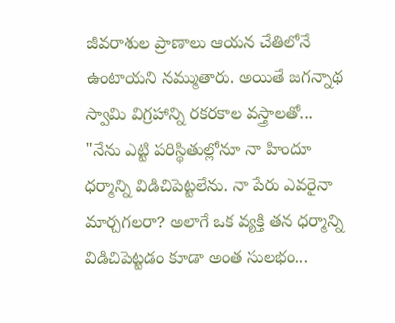జీవరాశుల ప్రాణాలు ఆయన చేతిలోనే ఉంటాయని నమ్ముతారు. అయితే జగన్నాథ స్వామి విగ్రహాన్ని రకరకాల వస్త్రాలతో...
"నేను ఎట్టి పరిస్థితుల్లోనూ నా హిందూ ధర్మాన్ని విడిచిపెట్టలేను. నా పేరు ఎవరైనా మార్చగలరా? అలాగే ఒక వ్యక్తి తన ధర్మాన్ని విడిచిపెట్టడం కూడా అంత సులభం...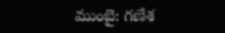ముంబై: గణేశ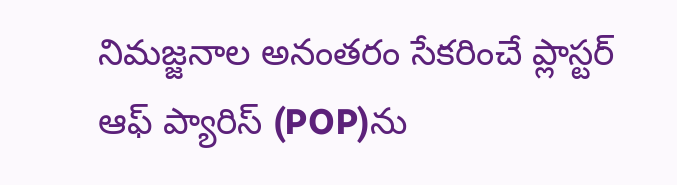నిమజ్జనాల అనంతరం సేకరించే ప్లాస్టర్ ఆఫ్ ప్యారిస్ (POP)ను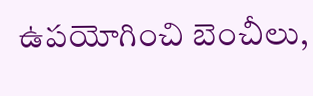ఉపయోగించి బెంచీలు,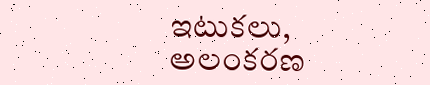ఇటుకలు, అలంకరణ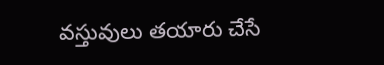వస్తువులు తయారు చేసే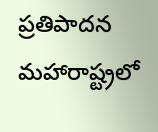ప్రతిపాదన మహారాష్ట్రలో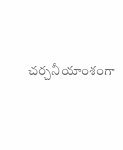చర్చనీయాంశంగా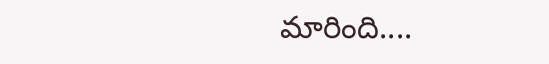మారింది....